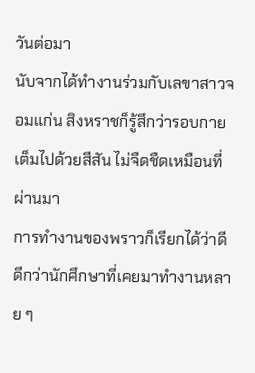วันต่อมา
นับจากได้ทำงานร่วมกับเลขาสาวจอมแก่น สิงหราชก็รู้สึกว่ารอบกายเต็มไปด้วยสีสัน ไม่จืดชืดเหมือนที่ผ่านมา
การทำงานของพราวก็เรียกได้ว่าดี ดีกว่านักศึกษาที่เคยมาทำงานหลาย ๆ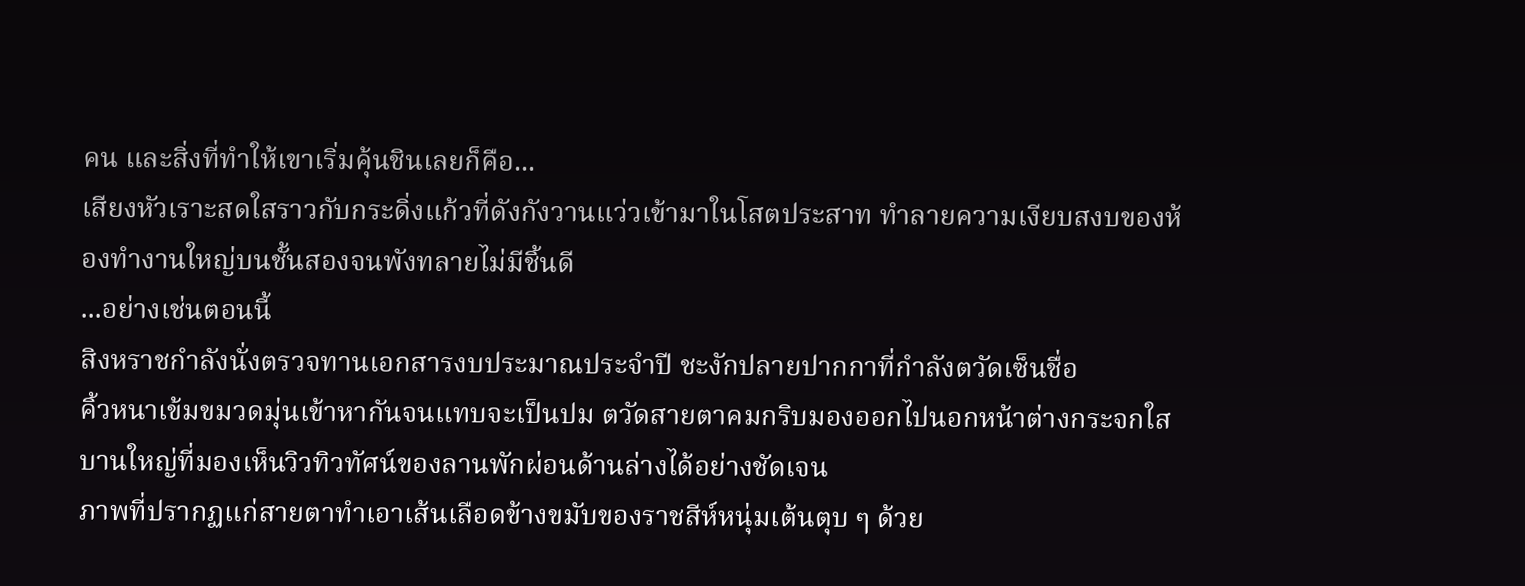คน และสิ่งที่ทำให้เขาเริ่มคุ้นชินเลยก็คือ...
เสียงหัวเราะสดใสราวกับกระดิ่งแก้วที่ดังกังวานแว่วเข้ามาในโสตประสาท ทำลายความเงียบสงบของห้องทำงานใหญ่บนชั้นสองจนพังทลายไม่มีชิ้นดี
...อย่างเช่นตอนนี้
สิงหราชกำลังนั่งตรวจทานเอกสารงบประมาณประจำปี ชะงักปลายปากกาที่กำลังตวัดเซ็นชื่อ
คิ้วหนาเข้มขมวดมุ่นเข้าหากันจนแทบจะเป็นปม ตวัดสายตาคมกริบมองออกไปนอกหน้าต่างกระจกใสบานใหญ่ที่มองเห็นวิวทิวทัศน์ของลานพักผ่อนด้านล่างได้อย่างชัดเจน
ภาพที่ปรากฏแก่สายตาทำเอาเส้นเลือดข้างขมับของราชสีห์หนุ่มเต้นตุบ ๆ ด้วย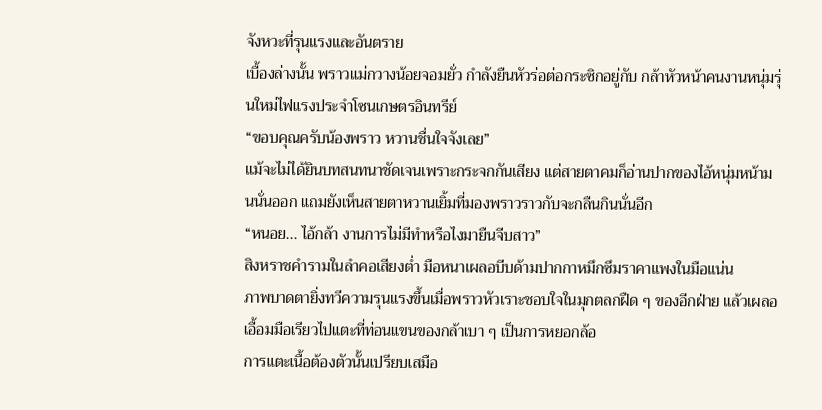จังหวะที่รุนแรงและอันตราย
เบื้องล่างนั้น พราวแม่กวางน้อยจอมยั่ว กำลังยืนหัวร่อต่อกระซิกอยู่กับ กล้าหัวหน้าคนงานหนุ่มรุ่นใหม่ไฟแรงประจำโซนเกษตรอินทรีย์
“ขอบคุณครับน้องพราว หวานชื่นใจจังเลย”
แม้จะไม่ได้ยินบทสนทนาชัดเจนเพราะกระจกกันเสียง แต่สายตาคมก็อ่านปากของไอ้หนุ่มหน้ามนนั่นออก แถมยังเห็นสายตาหวานเยิ้มที่มองพราวราวกับจะกลืนกินนั่นอีก
“หนอย... ไอ้กล้า งานการไม่มีทำหรือไงมายืนจีบสาว”
สิงหราชคำรามในลำคอเสียงต่ำ มือหนาเผลอบีบด้ามปากกาหมึกซึมราคาแพงในมือแน่น
ภาพบาดตายิ่งทวีความรุนแรงขึ้นเมื่อพราวหัวเราะชอบใจในมุกตลกฝืด ๆ ของอีกฝ่าย แล้วเผลอเอื้อมมือเรียวไปแตะที่ท่อนแขนของกล้าเบา ๆ เป็นการหยอกล้อ
การแตะเนื้อต้องตัวนั้นเปรียบเสมือ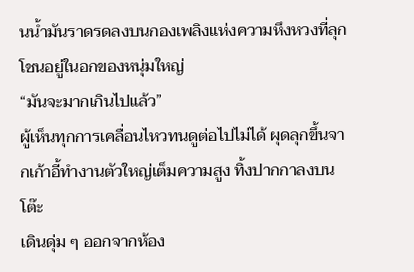นน้ำมันราดรดลงบนกองเพลิงแห่งความหึงหวงที่ลุกโชนอยู่ในอกของหนุ่มใหญ่
“มันจะมากเกินไปแล้ว”
ผู้เห็นทุกการเคลื่อนไหวทนดูต่อไปไม่ได้ ผุดลุกขึ้นจากเก้าอี้ทำงานตัวใหญ่เต็มความสูง ทิ้งปากกาลงบนโต๊ะ
เดินดุ่ม ๆ ออกจากห้อง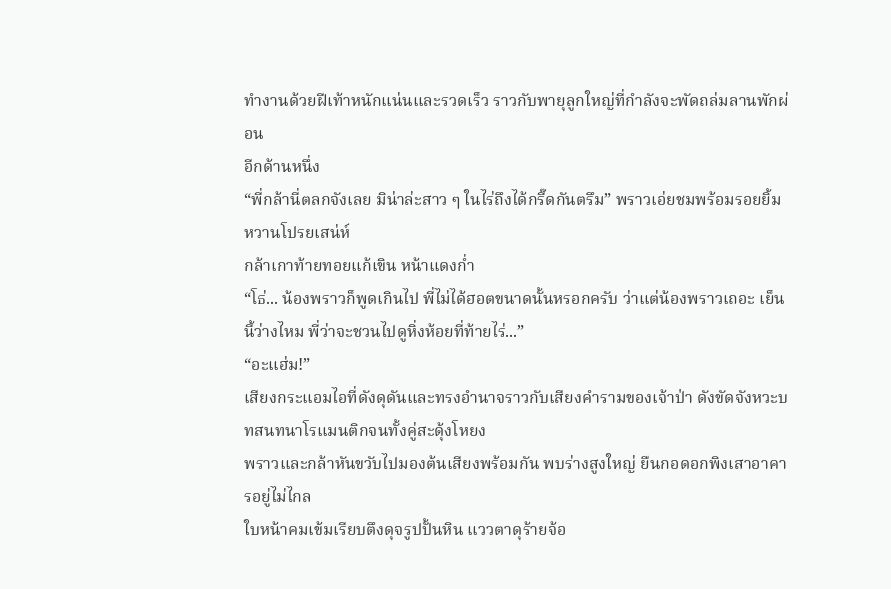ทำงานด้วยฝีเท้าหนักแน่นและรวดเร็ว ราวกับพายุลูกใหญ่ที่กำลังจะพัดถล่มลานพักผ่อน
อีกด้านหนึ่ง
“พี่กล้านี่ตลกจังเลย มิน่าล่ะสาว ๆ ในไร่ถึงได้กรี๊ดกันตรึม” พราวเอ่ยชมพร้อมรอยยิ้มหวานโปรยเสน่ห์
กล้าเกาท้ายทอยแก้เขิน หน้าแดงก่ำ
“โธ่... น้องพราวก็พูดเกินไป พี่ไม่ได้ฮอตขนาดนั้นหรอกครับ ว่าแต่น้องพราวเถอะ เย็นนี้ว่างไหม พี่ว่าจะชวนไปดูหิ่งห้อยที่ท้ายไร่...”
“อะแฮ่ม!”
เสียงกระแอมไอที่ดังดุดันและทรงอำนาจราวกับเสียงคำรามของเจ้าป่า ดังขัดจังหวะบทสนทนาโรแมนติกจนทั้งคู่สะดุ้งโหยง
พราวและกล้าหันขวับไปมองต้นเสียงพร้อมกัน พบร่างสูงใหญ่ ยืนกอดอกพิงเสาอาคารอยู่ไม่ไกล
ใบหน้าคมเข้มเรียบตึงดุจรูปปั้นหิน แววตาดุร้ายจ้อ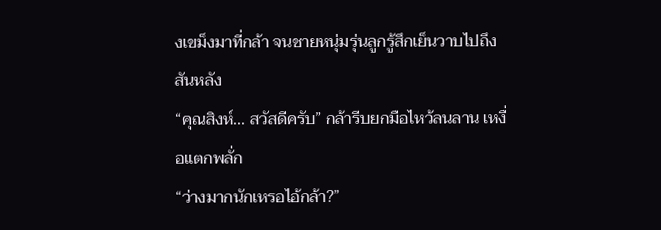งเขม็งมาที่กล้า จนชายหนุ่มรุ่นลูกรู้สึกเย็นวาบไปถึงสันหลัง
“คุณสิงห์... สวัสดีครับ” กล้ารีบยกมือไหว้ลนลาน เหงื่อแตกพลั่ก
“ว่างมากนักเหรอไอ้กล้า?”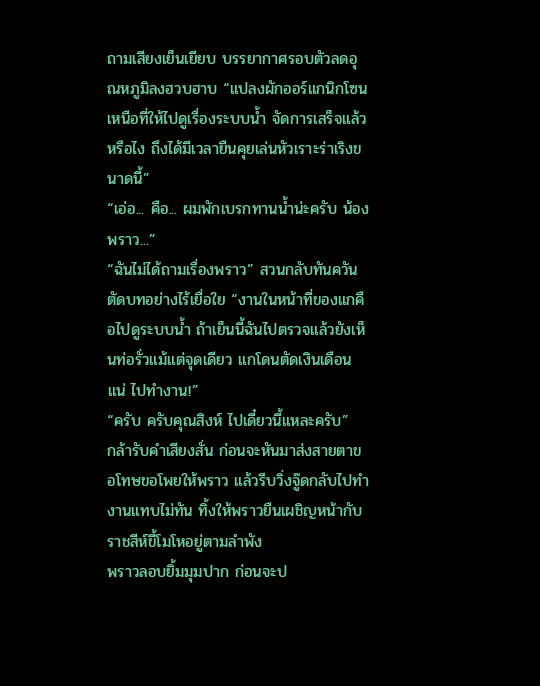ถามเสียงเย็นเยียบ บรรยากาศรอบตัวลดอุณหภูมิลงฮวบฮาบ “แปลงผักออร์แกนิกโซนเหนือที่ให้ไปดูเรื่องระบบน้ำ จัดการเสร็จแล้วหรือไง ถึงได้มีเวลายืนคุยเล่นหัวเราะร่าเริงขนาดนี้”
“เอ่อ... คือ... ผมพักเบรกทานน้ำน่ะครับ น้องพราว...”
“ฉันไม่ได้ถามเรื่องพราว” สวนกลับทันควัน ตัดบทอย่างไร้เยื่อใย “งานในหน้าที่ของแกคือไปดูระบบน้ำ ถ้าเย็นนี้ฉันไปตรวจแล้วยังเห็นท่อรั่วแม้แต่จุดเดียว แกโดนตัดเงินเดือนแน่ ไปทำงาน!”
“ครับ ครับคุณสิงห์ ไปเดี๋ยวนี้แหละครับ”
กล้ารับคำเสียงสั่น ก่อนจะหันมาส่งสายตาขอโทษขอโพยให้พราว แล้วรีบวิ่งจู๊ดกลับไปทำงานแทบไม่ทัน ทิ้งให้พราวยืนเผชิญหน้ากับราชสีห์ขี้โมโหอยู่ตามลำพัง
พราวลอบยิ้มมุมปาก ก่อนจะป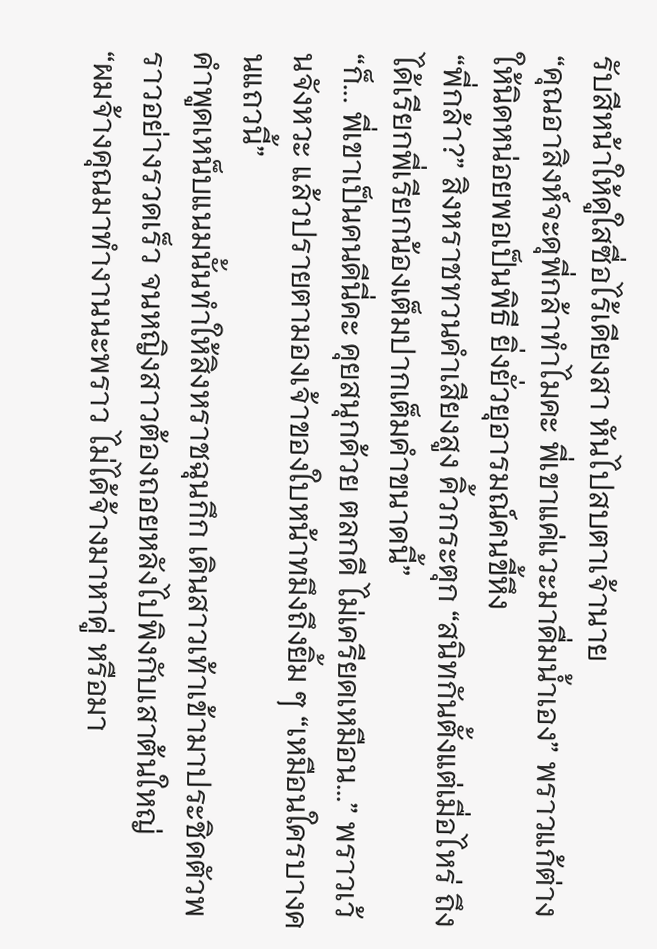รับสีหน้าให้ดูใสซื่อไร้เดียงสา หันไปสบตาเจ้านาย
“คุณอาสิงห์จะดุพี่กล้าทำไมคะ พี่เขาแค่แวะมาดื่มน้ำเอง” พราวแก้ต่างให้นิดหน่อยพอเป็นพิธี ยิ่งยั่วยุอารมณ์คนขี้หึง
“พี่กล้า?” สิงหราชทวนคำเสียงสูง คิ้วกระตุก “สนิทกันตั้งแต่เมื่อไหร่ ถึงได้เรียกพี่เรียกน้องเต็มปากเต็มคำขนาดนี้”
“ก็... พี่เขาเป็นคนดีนี่คะ คุยสนุกด้วย ตลกดี ไม่เครียดเหมือน...” พราวเว้นจังหวะ แล้วปรายตามองเจ้าของใบหน้าทมึงถึงยิ้ม ๆ “เหมือนใครบางคนแถวนี้”
คำพูดเหน็บแนมนั้นทำให้สิงหราชฉุนกึก เดินสาวเท้าเข้ามาประชิดตัวพราวอย่างรวดเร็ว จนหญิงสาวต้องถอยหลังไปพิงกับเสาต้นใหญ่
“ผมจ้างคุณมาทำงานนะพราว ไม่ได้จ้างมาหาคู่ หรือมา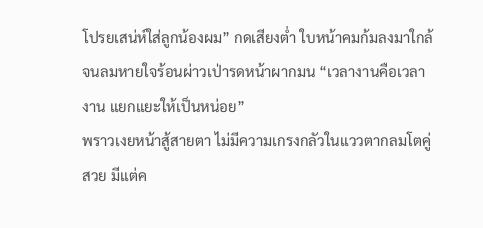โปรยเสน่ห์ใส่ลูกน้องผม” กดเสียงต่ำ ใบหน้าคมก้มลงมาใกล้จนลมหายใจร้อนผ่าวเป่ารดหน้าผากมน “เวลางานคือเวลางาน แยกแยะให้เป็นหน่อย”
พราวเงยหน้าสู้สายตา ไม่มีความเกรงกลัวในแววตากลมโตคู่สวย มีแต่ค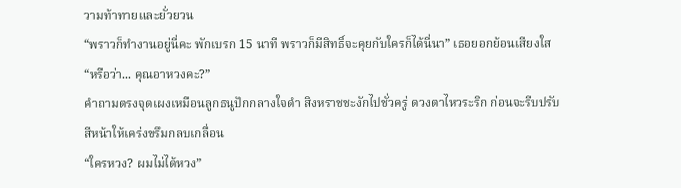วามท้าทายและยั่วยวน
“พราวก็ทำงานอยู่นี่คะ พักเบรก 15 นาที พราวก็มีสิทธิ์จะคุยกับใครก็ได้นี่นา” เธอยอกย้อนเสียงใส “หรือว่า... คุณอาหวงคะ?”
คำถามตรงจุดเผงเหมือนลูกธนูปักกลางใจดำ สิงหราชชะงักไปชั่วครู่ ดวงตาไหวระริก ก่อนจะรีบปรับสีหน้าให้เคร่งขรึมกลบเกลื่อน
“ใครหวง? ผมไม่ได้หวง”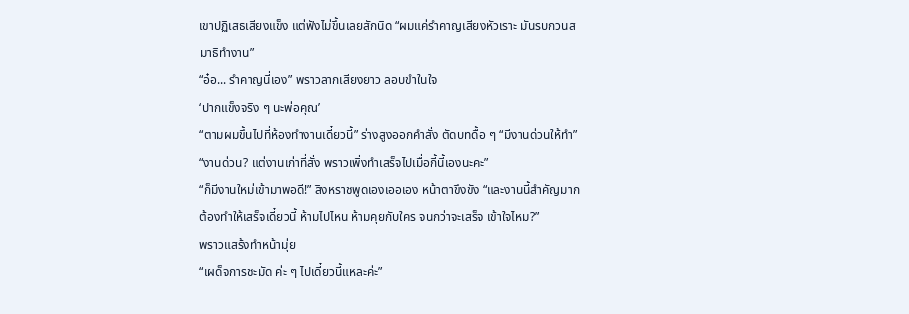เขาปฏิเสธเสียงแข็ง แต่ฟังไม่ขึ้นเลยสักนิด “ผมแค่รำคาญเสียงหัวเราะ มันรบกวนสมาธิทำงาน”
“อ๋อ... รำคาญนี่เอง” พราวลากเสียงยาว ลอบขำในใจ
‘ปากแข็งจริง ๆ นะพ่อคุณ’
“ตามผมขึ้นไปที่ห้องทำงานเดี๋ยวนี้” ร่างสูงออกคำสั่ง ตัดบทดื้อ ๆ “มีงานด่วนให้ทำ”
“งานด่วน? แต่งานเก่าที่สั่ง พราวเพิ่งทำเสร็จไปเมื่อกี้นี้เองนะคะ”
“ก็มีงานใหม่เข้ามาพอดี!” สิงหราชพูดเองเออเอง หน้าตาขึงขัง “และงานนี้สำคัญมาก ต้องทำให้เสร็จเดี๋ยวนี้ ห้ามไปไหน ห้ามคุยกับใคร จนกว่าจะเสร็จ เข้าใจไหม?”
พราวแสร้งทำหน้ามุ่ย
“เผด็จการชะมัด ค่ะ ๆ ไปเดี๋ยวนี้แหละค่ะ”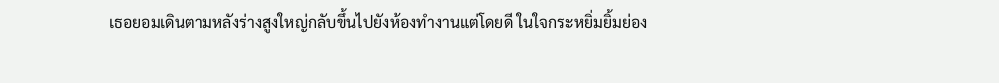เธอยอมเดินตามหลังร่างสูงใหญ่กลับขึ้นไปยังห้องทำงานแต่โดยดี ในใจกระหยิ่มยิ้มย่อง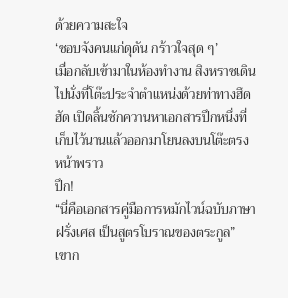ด้วยความสะใจ
‘ชอบจังคนแก่ดุดัน กร้าวใจสุด ๆ’
เมื่อกลับเข้ามาในห้องทำงาน สิงหราชเดินไปนั่งที่โต๊ะประจำตำแหน่งด้วยท่าทางฮึดฮัด เปิดลิ้นชักควานหาเอกสารปึกหนึ่งที่เก็บไว้นานแล้วออกมาโยนลงบนโต๊ะตรงหน้าพราว
ปึก!
“นี่คือเอกสารคู่มือการหมักไวน์ฉบับภาษาฝรั่งเศส เป็นสูตรโบราณของตระกูล”
เขาก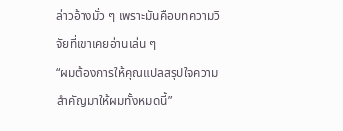ล่าวอ้างมั่ว ๆ เพราะมันคือบทความวิจัยที่เขาเคยอ่านเล่น ๆ
“ผมต้องการให้คุณแปลสรุปใจความสำคัญมาให้ผมทั้งหมดนี้”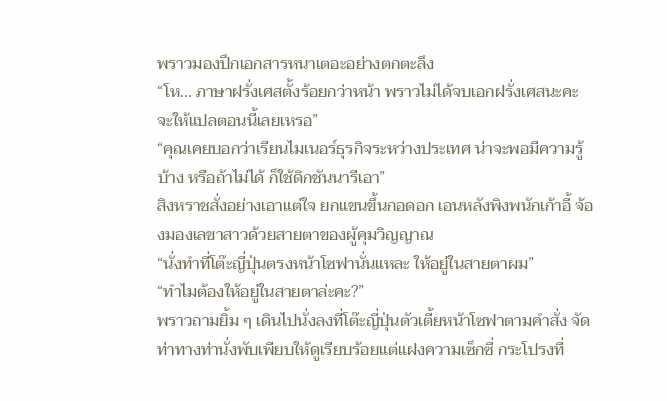พราวมองปึกเอกสารหนาเตอะอย่างตกตะลึง
“โห... ภาษาฝรั่งเศสตั้งร้อยกว่าหน้า พราวไม่ได้จบเอกฝรั่งเศสนะคะ จะให้แปลตอนนี้เลยเหรอ”
“คุณเคยบอกว่าเรียนไมเนอร์ธุรกิจระหว่างประเทศ น่าจะพอมีความรู้บ้าง หรือถ้าไม่ได้ ก็ใช้ดิกชันนารีเอา”
สิงหราชสั่งอย่างเอาแต่ใจ ยกแขนขึ้นกอดอก เอนหลังพิงพนักเก้าอี้ จ้องมองเลขาสาวด้วยสายตาของผู้คุมวิญญาณ
“นั่งทำที่โต๊ะญี่ปุ่นตรงหน้าโซฟานั่นแหละ ให้อยู่ในสายตาผม”
“ทำไมต้องให้อยู่ในสายตาล่ะคะ?”
พราวถามยิ้ม ๆ เดินไปนั่งลงที่โต๊ะญี่ปุ่นตัวเตี้ยหน้าโซฟาตามคำสั่ง จัดท่าทางท่านั่งพับเพียบให้ดูเรียบร้อยแต่แฝงความเซ็กซี่ กระโปรงที่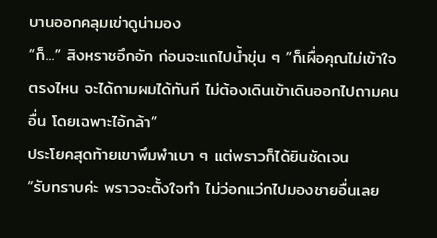บานออกคลุมเข่าดูน่ามอง
“ก็...” สิงหราชอึกอัก ก่อนจะแถไปน้ำขุ่น ๆ “ก็เผื่อคุณไม่เข้าใจตรงไหน จะได้ถามผมได้ทันที ไม่ต้องเดินเข้าเดินออกไปถามคนอื่น โดยเฉพาะไอ้กล้า”
ประโยคสุดท้ายเขาพึมพำเบา ๆ แต่พราวก็ได้ยินชัดเจน
“รับทราบค่ะ พราวจะตั้งใจทำ ไม่ว่อกแว่กไปมองชายอื่นเลย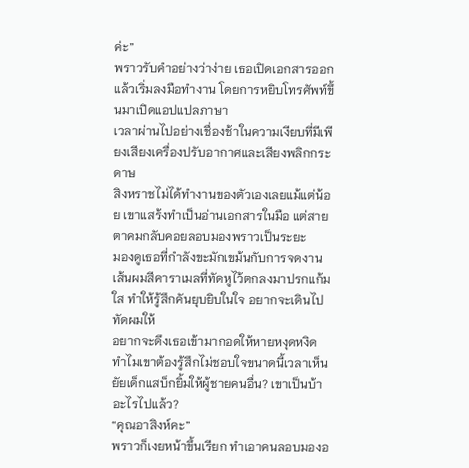ค่ะ”
พราวรับคำอย่างว่าง่าย เธอเปิดเอกสารออก แล้วเริ่มลงมือทำงาน โดยการหยิบโทรศัพท์ขึ้นมาเปิดแอปแปลภาษา
เวลาผ่านไปอย่างเชื่องช้าในความเงียบที่มีเพียงเสียงเครื่องปรับอากาศและเสียงพลิกกระดาษ
สิงหราชไม่ได้ทำงานของตัวเองเลยแม้แต่น้อย เขาแสร้งทำเป็นอ่านเอกสารในมือ แต่สายตาคมกลับคอยลอบมองพราวเป็นระยะ
มองดูเธอที่กำลังขะมักเขม้นกับการจดงาน เส้นผมสีคาราเมลที่ทัดหูไว้ตกลงมาปรกแก้มใส ทำให้รู้สึกคันยุบยิบในใจ อยากจะเดินไปทัดผมให้
อยากจะดึงเธอเข้ามากอดให้หายหงุดหงิด
ทำไมเขาต้องรู้สึกไม่ชอบใจขนาดนี้เวลาเห็นยัยเด็กแสบ็กยิ้มให้ผู้ชายคนอื่น? เขาเป็นบ้าอะไรไปแล้ว?
“คุณอาสิงห์คะ”
พราวก็เงยหน้าขึ้นเรียก ทำเอาคนลอบมองอ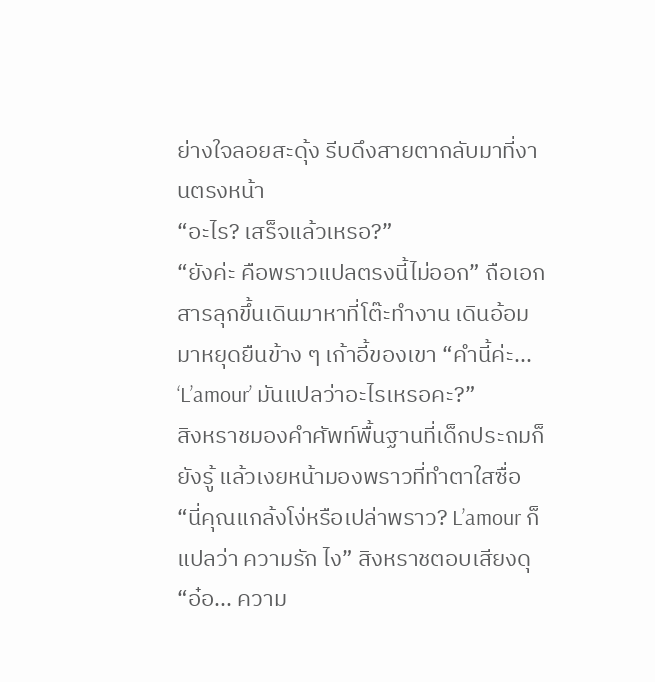ย่างใจลอยสะดุ้ง รีบดึงสายตากลับมาที่งานตรงหน้า
“อะไร? เสร็จแล้วเหรอ?”
“ยังค่ะ คือพราวแปลตรงนี้ไม่ออก” ถือเอกสารลุกขึ้นเดินมาหาที่โต๊ะทำงาน เดินอ้อมมาหยุดยืนข้าง ๆ เก้าอี้ของเขา “คำนี้ค่ะ... ‘L’amour’ มันแปลว่าอะไรเหรอคะ?”
สิงหราชมองคำศัพท์พื้นฐานที่เด็กประถมก็ยังรู้ แล้วเงยหน้ามองพราวที่ทำตาใสซื่อ
“นี่คุณแกล้งโง่หรือเปล่าพราว? L’amour ก็แปลว่า ความรัก ไง” สิงหราชตอบเสียงดุ
“อ๋อ... ความ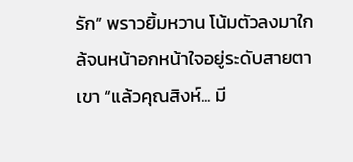รัก” พราวยิ้มหวาน โน้มตัวลงมาใกล้จนหน้าอกหน้าใจอยู่ระดับสายตาเขา “แล้วคุณสิงห์... มี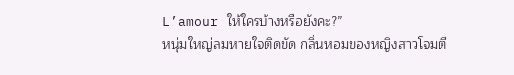L’amour ให้ใครบ้างหรือยังคะ?”
หนุ่มใหญ่ลมหายใจติดขัด กลิ่นหอมของหญิงสาวโจมตี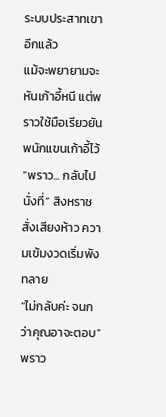ระบบประสาทเขาอีกแล้ว
แม้จะพยายามจะหันเก้าอี้หนี แต่พราวใช้มือเรียวยันพนักแขนเก้าอี้ไว้
“พราว... กลับไปนั่งที่” สิงหราชสั่งเสียงห้าว ความเข้มงวดเริ่มพังทลาย
“ไม่กลับค่ะ จนกว่าคุณอาจะตอบ”
พราว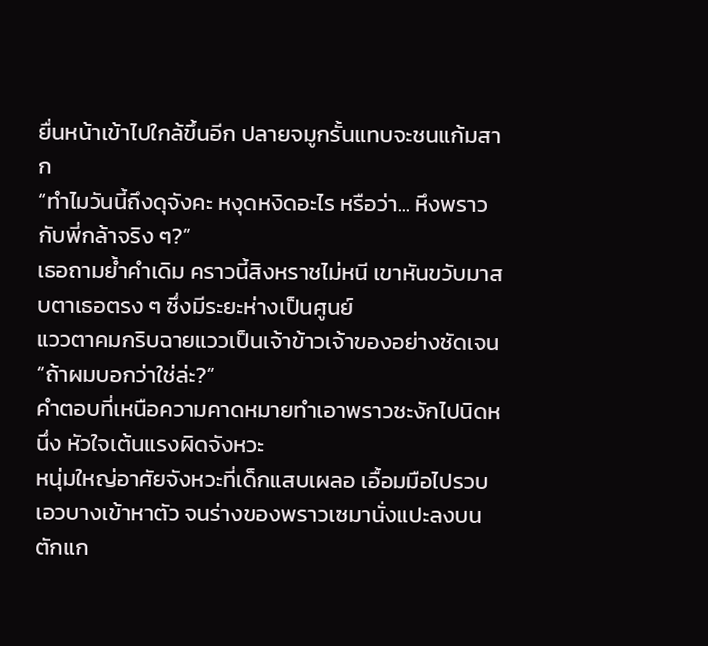ยื่นหน้าเข้าไปใกล้ขึ้นอีก ปลายจมูกรั้นแทบจะชนแก้มสาก
“ทำไมวันนี้ถึงดุจังคะ หงุดหงิดอะไร หรือว่า... หึงพราวกับพี่กล้าจริง ๆ?”
เธอถามย้ำคำเดิม คราวนี้สิงหราชไม่หนี เขาหันขวับมาสบตาเธอตรง ๆ ซึ่งมีระยะห่างเป็นศูนย์
แววตาคมกริบฉายแววเป็นเจ้าข้าวเจ้าของอย่างชัดเจน
“ถ้าผมบอกว่าใช่ล่ะ?”
คำตอบที่เหนือความคาดหมายทำเอาพราวชะงักไปนิดหนึ่ง หัวใจเต้นแรงผิดจังหวะ
หนุ่มใหญ่อาศัยจังหวะที่เด็กแสบเผลอ เอื้อมมือไปรวบเอวบางเข้าหาตัว จนร่างของพราวเซมานั่งแปะลงบนตักแก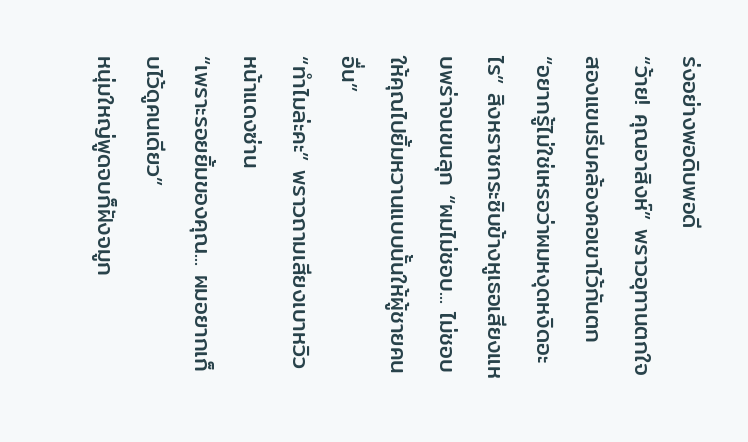ร่งอย่างพอดิบพอดี
“ว้าย! คุณอาสิงห์” พราวอุทานตกใจ สองแขนรีบคล้องคอเขาไว้กันตก
“อยากรู้ไม่ใช่เหรอว่าผมหงุดหงิดอะไร” สิงหราชกระซิบข้างหูเธอเสียงแหบพร่าจนขนลุก “ผมไม่ชอบ... ไม่ชอบให้คุณไปยิ้มหวานแบบนั้นให้ผู้ชายคนอื่น”
“ทำไมล่ะคะ” พราวถามเสียงเบาหวิว หน้าแดงซ่าน
“เพราะรอยยิ้มของคุณ... ผมอยากเก็บไว้ดูคนเดียว”
หนุ่มใหญ่พูดจบก็ฝังจมูก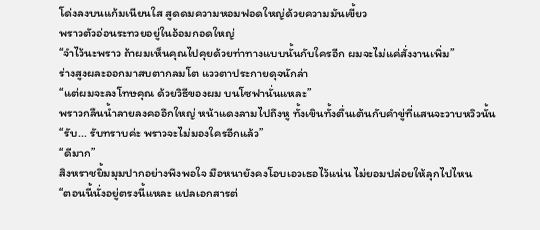โด่งลงบนแก้มเนียนใส สูดดมความหอมฟอดใหญ่ด้วยความมันเขี้ยว
พราวตัวอ่อนระทวยอยู่ในอ้อมกอดใหญ่
“จำไว้นะพราว ถ้าผมเห็นคุณไปคุยด้วยท่าทางแบบนั้นกับใครอีก ผมจะไม่แค่สั่งงานเพิ่ม”
ร่างสูงผละออกมาสบตากลมโต แววตาประกายดุจนักล่า
“แต่ผมจะลงโทษคุณ ด้วยวิธีของผม บนโซฟานั่นแหละ”
พราวกลืนน้ำลายลงคออึกใหญ่ หน้าแดงลามไปถึงหู ทั้งเขินทั้งตื่นเต้นกับคำขู่ที่แสนจะวาบหวิวนั้น
“รับ... รับทราบค่ะ พราวจะไม่มองใครอีกแล้ว”
“ดีมาก”
สิงหราชยิ้มมุมปากอย่างพึงพอใจ มือหนายังคงโอบเอวเธอไว้แน่น ไม่ยอมปล่อยให้ลุกไปไหน
“ตอนนี้นั่งอยู่ตรงนี้แหละ แปลเอกสารต่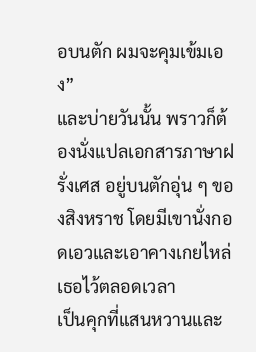อบนตัก ผมจะคุมเข้มเอง”
และบ่ายวันนั้น พราวก็ต้องนั่งแปลเอกสารภาษาฝรั่งเศส อยู่บนตักอุ่น ๆ ของสิงหราช โดยมีเขานั่งกอดเอวและเอาคางเกยไหล่เธอไว้ตลอดเวลา
เป็นคุกที่แสนหวานและ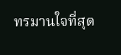ทรมานใจที่สุด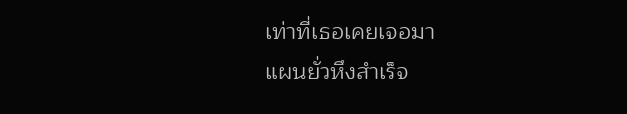เท่าที่เธอเคยเจอมา
แผนยั่วหึงสำเร็จ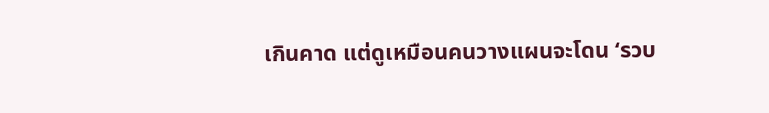เกินคาด แต่ดูเหมือนคนวางแผนจะโดน ‘รวบ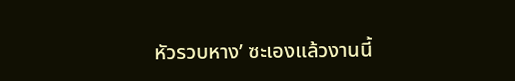หัวรวบหาง’ ซะเองแล้วงานนี้